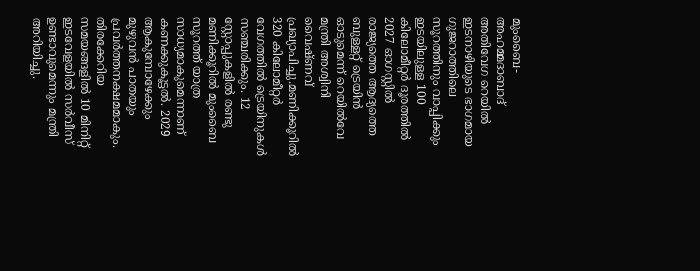മുംബൈ-അഹമ്മദാബാദ് അതിവേഗ റെയിൽ ഇടനാഴിയുടെ ഭാഗമായ ഗുജറാത്തിലെ സൂറത്തിനും വാപ്പിക്കും ഇടയിലുള്ള 100 കിലോമീറ്റർ ദൂരത്തിൽ 2027 ഓഗസ്റ്റിൽ രാജ്യത്തെ ആദ്യത്തെ ബുള്ളറ്റ് ട്രെയിൻ ഓടുമെന്ന് റെയിൽവേ മന്ത്രി അശ്വിനി വൈഷ്ണവ് പ്രഖ്യാപിച്ചു.മണിക്കൂറിൽ 320 കിലോമീറ്റർ വേഗത്തിൽ ട്രെയിനുകൾ സഞ്ചരിക്കും. 12 സ്റ്റോപ്പുകളിൽ രണ്ടു മണിക്കൂറിൽ മുംബൈ സൂറത്ത് യാത്ര സാധ്യമാകുമെന്നാണ് കണക്കുകൂട്ടൽ. 2029 ആകുമ്പോഴേക്കും മുഴുവൻ പാതയും പ്രവർത്തനക്ഷമമാകും. തിരക്കേറിയ സമയങ്ങളിൽ 10 മിനിറ്റ് ഇടവേളയിൽ സർവീസ് ഉണ്ടാവുമെന്നും മന്ത്രി അറിയിച്ചു.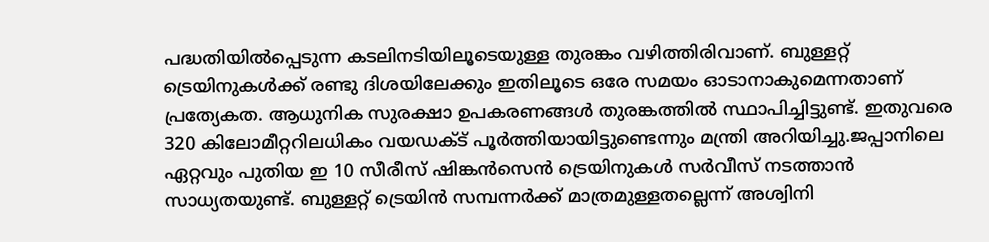പദ്ധതിയിൽപ്പെടുന്ന കടലിനടിയിലൂടെയുള്ള തുരങ്കം വഴിത്തിരിവാണ്. ബുള്ളറ്റ് ട്രെയിനുകൾക്ക് രണ്ടു ദിശയിലേക്കും ഇതിലൂടെ ഒരേ സമയം ഓടാനാകുമെന്നതാണ് പ്രത്യേകത. ആധുനിക സുരക്ഷാ ഉപകരണങ്ങൾ തുരങ്കത്തിൽ സ്ഥാപിച്ചിട്ടുണ്ട്. ഇതുവരെ 320 കിലോമീറ്ററിലധികം വയഡക്ട് പൂർത്തിയായിട്ടുണ്ടെന്നും മന്ത്രി അറിയിച്ചു.ജപ്പാനിലെ ഏറ്റവും പുതിയ ഇ 10 സീരീസ് ഷിങ്കൻസെൻ ട്രെയിനുകൾ സർവീസ് നടത്താൻ സാധ്യതയുണ്ട്. ബുള്ളറ്റ് ട്രെയിൻ സമ്പന്നർക്ക് മാത്രമുള്ളതല്ലെന്ന് അശ്വിനി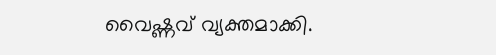വൈഷ്ണവ് വ്യക്തമാക്കി.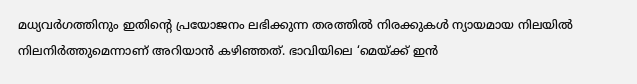മധ്യവർഗത്തിനും ഇതിന്റെ പ്രയോജനം ലഭിക്കുന്ന തരത്തിൽ നിരക്കുകൾ ന്യായമായ നിലയിൽ നിലനിർത്തുമെന്നാണ് അറിയാൻ കഴിഞ്ഞത്. ഭാവിയിലെ ‘മെയ്ക്ക് ഇൻ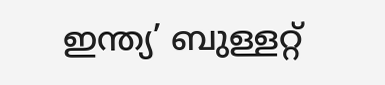ഇന്ത്യ’ ബുള്ളറ്റ്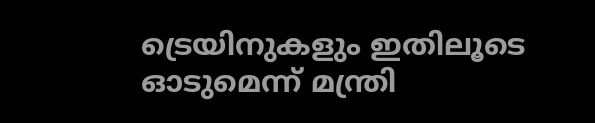ട്രെയിനുകളും ഇതിലൂടെ ഓടുമെന്ന് മന്ത്രി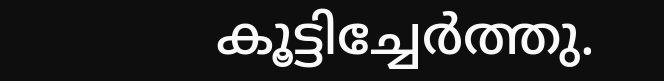കൂട്ടിച്ചേർത്തു.